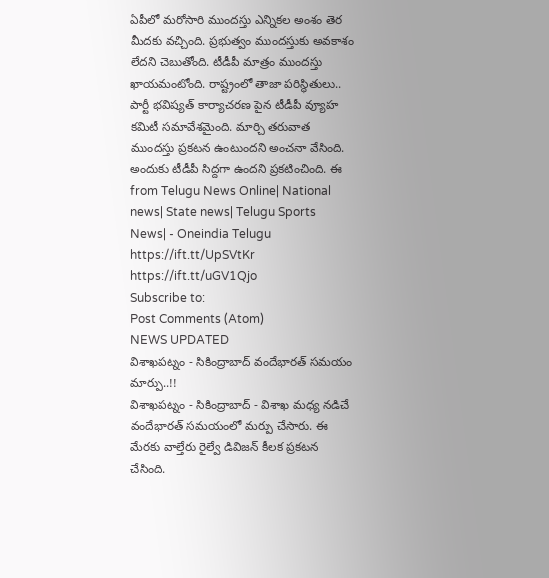ఏపీలో మరోసారి ముందస్తు ఎన్నికల అంశం తెర మీదకు వచ్చింది. ప్రభుత్వం ముందస్తుకు అవకాశం లేదని చెబుతోంది. టీడీపీ మాత్రం ముందస్తు ఖాయమంటోంది. రాష్ట్రంలో తాజా పరిస్థితులు.. పార్టీ భవిష్యత్ కార్యాచరణ పైన టీడీపీ వ్యూహ కమిటీ సమావేశమైంది. మార్చి తరువాత ముందస్తు ప్రకటన ఉంటుందని అంచనా వేసింది. అందుకు టీడీపీ సిద్దగా ఉందని ప్రకటించింది. ఈ
from Telugu News Online| National news| State news| Telugu Sports News| - Oneindia Telugu https://ift.tt/UpSVtKr
https://ift.tt/uGV1Qjo
Subscribe to:
Post Comments (Atom)
NEWS UPDATED
విశాఖపట్నం - సికింద్రాబాద్ వందేభారత్ సమయం మార్పు..!!
విశాఖపట్నం - సికింద్రాబాద్ - విశాఖ మధ్య నడిచే వందేభారత్ సమయంలో మర్పు చేసారు. ఈ మేరకు వాల్తేరు రైల్వే డివిజన్ కీలక ప్రకటన చేసింది.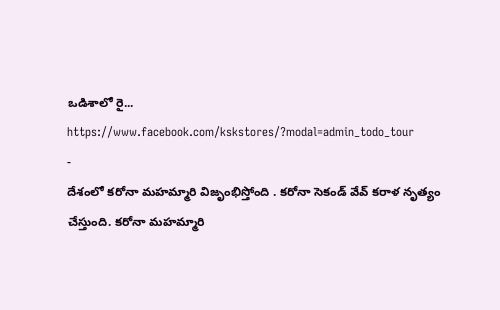ఒడిశాలో రై...
https://www.facebook.com/kskstores/?modal=admin_todo_tour
-
దేశంలో కరోనా మహమ్మారి విజృంభిస్తోంది . కరోనా సెకండ్ వేవ్ కరాళ నృత్యం చేస్తుంది. కరోనా మహమ్మారి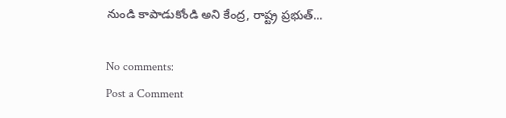నుండి కాపాడుకోండి అని కేంద్ర, రాష్ట్ర ప్రభుత్...

No comments:
Post a Comment